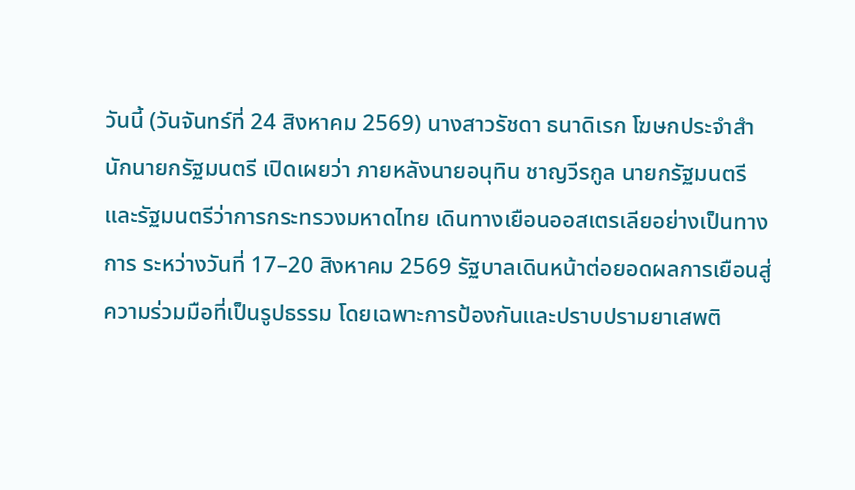วันนี้ (วันจันทร์ที่ 24 สิงหาคม 2569) นางสาวรัชดา ธนาดิเรก โฆษกประจำสำนักนายกรัฐมนตรี เปิดเผยว่า ภายหลังนายอนุทิน ชาญวีรกูล นายกรัฐมนตรีและรัฐมนตรีว่าการกระทรวงมหาดไทย เดินทางเยือนออสเตรเลียอย่างเป็นทางการ ระหว่างวันที่ 17–20 สิงหาคม 2569 รัฐบาลเดินหน้าต่อยอดผลการเยือนสู่ความร่วมมือที่เป็นรูปธรรม โดยเฉพาะการป้องกันและปราบปรามยาเสพติ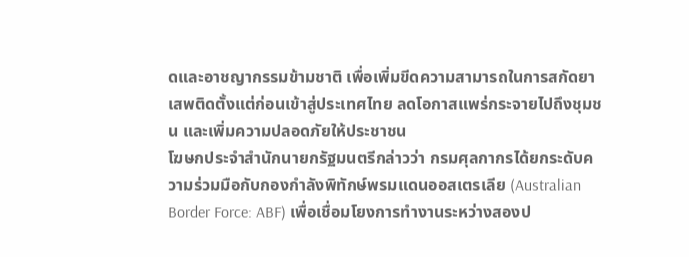ดและอาชญากรรมข้ามชาติ เพื่อเพิ่มขีดความสามารถในการสกัดยาเสพติดตั้งแต่ก่อนเข้าสู่ประเทศไทย ลดโอกาสแพร่กระจายไปถึงชุมชน และเพิ่มความปลอดภัยให้ประชาชน
โฆษกประจำสำนักนายกรัฐมนตรีกล่าวว่า กรมศุลกากรได้ยกระดับความร่วมมือกับกองกำลังพิทักษ์พรมแดนออสเตรเลีย (Australian Border Force: ABF) เพื่อเชื่อมโยงการทำงานระหว่างสองป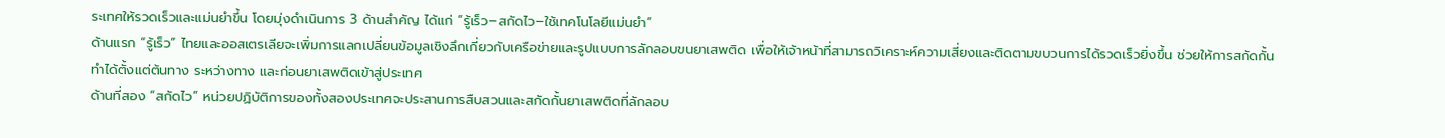ระเทศให้รวดเร็วและแม่นยำขึ้น โดยมุ่งดำเนินการ 3 ด้านสำคัญ ได้แก่ “รู้เร็ว–สกัดไว–ใช้เทคโนโลยีแม่นยำ”
ด้านแรก “รู้เร็ว” ไทยและออสเตรเลียจะเพิ่มการแลกเปลี่ยนข้อมูลเชิงลึกเกี่ยวกับเครือข่ายและรูปแบบการลักลอบขนยาเสพติด เพื่อให้เจ้าหน้าที่สามารถวิเคราะห์ความเสี่ยงและติดตามขบวนการได้รวดเร็วยิ่งขึ้น ช่วยให้การสกัดกั้นทำได้ตั้งแต่ต้นทาง ระหว่างทาง และก่อนยาเสพติดเข้าสู่ประเทศ
ด้านที่สอง “สกัดไว” หน่วยปฏิบัติการของทั้งสองประเทศจะประสานการสืบสวนและสกัดกั้นยาเสพติดที่ลักลอบ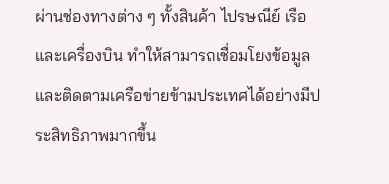ผ่านช่องทางต่าง ๆ ทั้งสินค้า ไปรษณีย์ เรือ และเครื่องบิน ทำให้สามารถเชื่อมโยงข้อมูลและติดตามเครือข่ายข้ามประเทศได้อย่างมีประสิทธิภาพมากขึ้น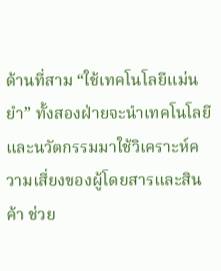ด้านที่สาม “ใช้เทคโนโลยีแม่นยำ” ทั้งสองฝ่ายจะนำเทคโนโลยีและนวัตกรรมมาใช้วิเคราะห์ความเสี่ยงของผู้โดยสารและสินค้า ช่วย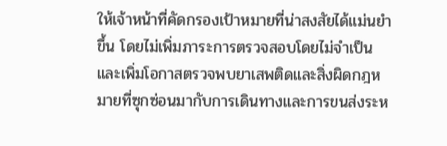ให้เจ้าหน้าที่คัดกรองเป้าหมายที่น่าสงสัยได้แม่นยำขึ้น โดยไม่เพิ่มภาระการตรวจสอบโดยไม่จำเป็น และเพิ่มโอกาสตรวจพบยาเสพติดและสิ่งผิดกฎหมายที่ซุกซ่อนมากับการเดินทางและการขนส่งระห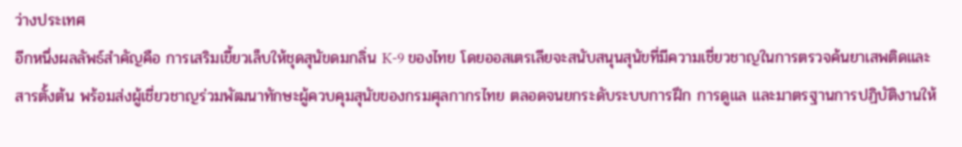ว่างประเทศ
อีกหนึ่งผลลัพธ์สำคัญคือ การเสริมเขี้ยวเล็บให้ชุดสุนัขดมกลิ่น K-9 ของไทย โดยออสเตรเลียจะสนับสนุนสุนัขที่มีความเชี่ยวชาญในการตรวจค้นยาเสพติดและสารตั้งต้น พร้อมส่งผู้เชี่ยวชาญร่วมพัฒนาทักษะผู้ควบคุมสุนัขของกรมศุลกากรไทย ตลอดจนยกระดับระบบการฝึก การดูแล และมาตรฐานการปฏิบัติงานให้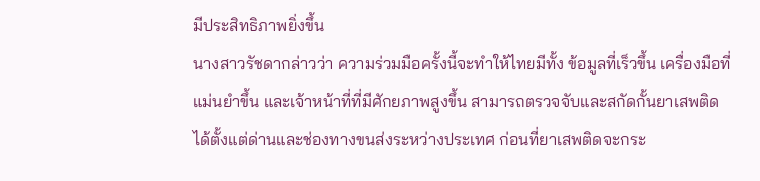มีประสิทธิภาพยิ่งขึ้น
นางสาวรัชดากล่าวว่า ความร่วมมือครั้งนี้จะทำให้ไทยมีทั้ง ข้อมูลที่เร็วขึ้น เครื่องมือที่แม่นยำขึ้น และเจ้าหน้าที่ที่มีศักยภาพสูงขึ้น สามารถตรวจจับและสกัดกั้นยาเสพติดได้ตั้งแต่ด่านและช่องทางขนส่งระหว่างประเทศ ก่อนที่ยาเสพติดจะกระ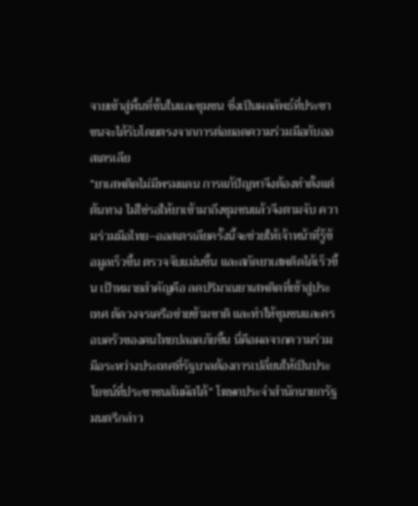จายเข้าสู่พื้นที่ชั้นในและชุมชน ซึ่งเป็นผลลัพธ์ที่ประชาชนจะได้รับโดยตรงจากการต่อยอดความร่วมมือกับออสเตรเลีย
“ยาเสพติดไม่มีพรมแดน การแก้ปัญหาจึงต้องทำตั้งแต่ต้นทาง ไม่ใช่รอให้ยาเข้ามาถึงชุมชนแล้วจึงตามจับ ความร่วมมือไทย–ออสเตรเลียครั้งนี้จะช่วยให้เจ้าหน้าที่รู้ข้อมูลเร็วขึ้น ตรวจจับแม่นขึ้น และสกัดยาเสพติดได้เร็วขึ้น เป้าหมายสำคัญคือ ลดปริมาณยาเสพติดที่เข้าสู่ประเทศ ตัดวงจรเครือข่ายข้ามชาติ และทำให้ชุมชนและครอบครัวของคนไทยปลอดภัยขึ้น นี่คือผลจากความร่วมมือระหว่างประเทศที่รัฐบาลต้องการเปลี่ยนให้เป็นประโยชน์ที่ประชาชนสัมผัสได้” โฆษกประจำสำนักนายกรัฐมนตรีกล่าว